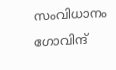സംവിധാനം ഗോവിന്ദ്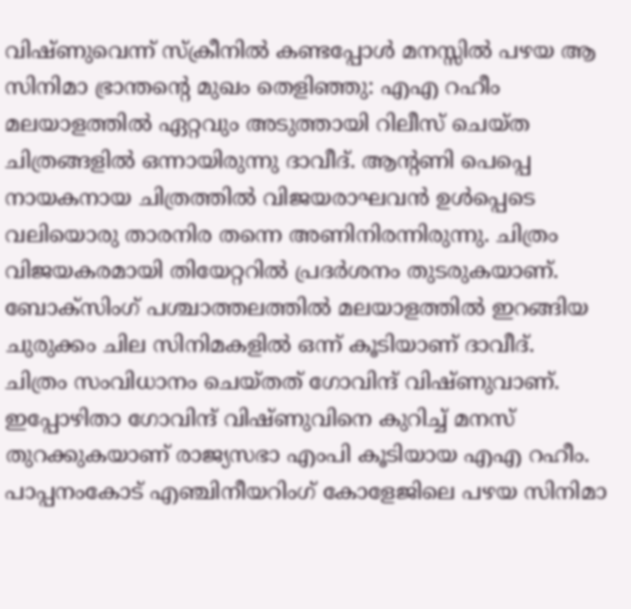വിഷ്ണുവെന്ന് സ്ക്രീനിൽ കണ്ടപ്പോൾ മനസ്സിൽ പഴയ ആ സിനിമാ ഭ്രാന്തന്റെ മുഖം തെളിഞ്ഞു: എഎ റഹീം
മലയാളത്തിൽ ഏറ്റവും അടുത്തായി റിലീസ് ചെയ്ത ചിത്രങ്ങളിൽ ഒന്നായിരുന്നു ദാവീദ്. ആന്റണി പെപ്പെ നായകനായ ചിത്രത്തിൽ വിജയരാഘവൻ ഉൾപ്പെടെ വലിയൊരു താരനിര തന്നെ അണിനിരന്നിരുന്നു. ചിത്രം വിജയകരമായി തിയേറ്ററിൽ പ്രദർശനം തുടരുകയാണ്. ബോക്സിംഗ് പശ്ചാത്തലത്തിൽ മലയാളത്തിൽ ഇറങ്ങിയ ചുരുക്കം ചില സിനിമകളിൽ ഒന്ന് കൂടിയാണ് ദാവീദ്.
ചിത്രം സംവിധാനം ചെയ്തത് ഗോവിന്ദ് വിഷ്ണുവാണ്. ഇപ്പോഴിതാ ഗോവിന്ദ് വിഷ്ണുവിനെ കുറിച്ച് മനസ് തുറക്കുകയാണ് രാജ്യസഭാ എംപി കൂടിയായ എഎ റഹീം. പാപ്പനംകോട് എഞ്ചിനീയറിംഗ് കോളേജിലെ പഴയ സിനിമാ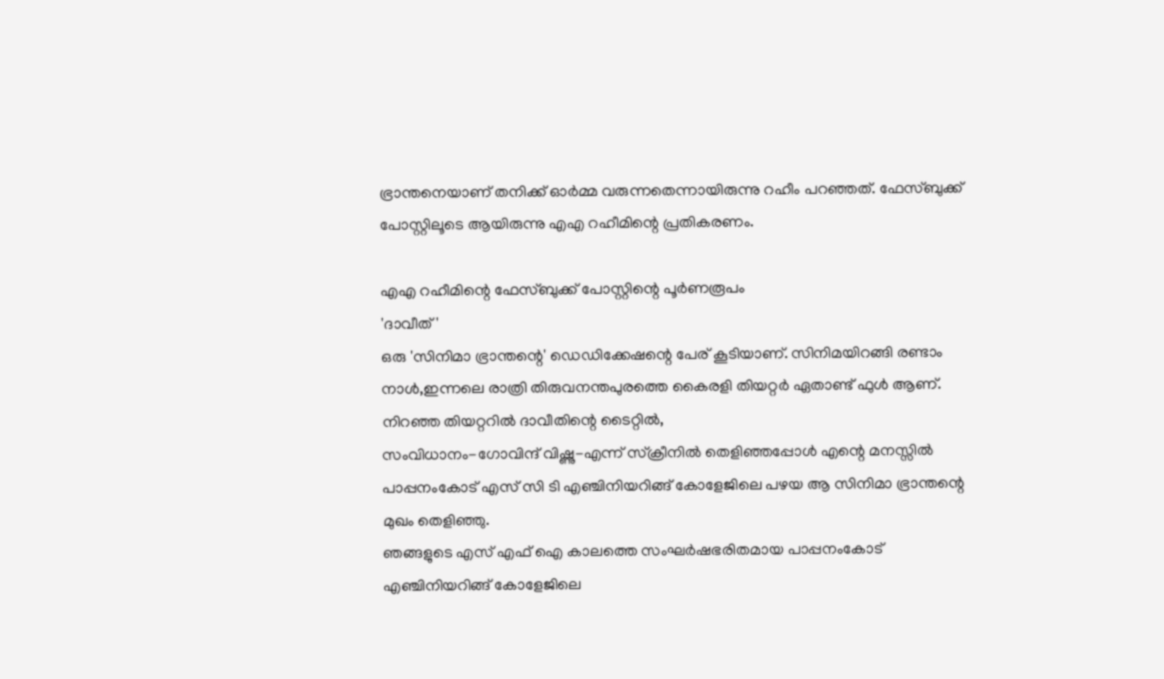ഭ്രാന്തനെയാണ് തനിക്ക് ഓർമ്മ വരുന്നതെന്നായിരുന്നു റഹീം പറഞ്ഞത്. ഫേസ്ബുക്ക് പോസ്റ്റിലൂടെ ആയിരുന്നു എഎ റഹീമിന്റെ പ്രതികരണം.

എഎ റഹീമിന്റെ ഫേസ്ബുക്ക് പോസ്റ്റിന്റെ പൂർണരൂപം
'ദാവീത്'
ഒരു 'സിനിമാ ഭ്രാന്തന്റെ' ഡെഡിക്കേഷന്റെ പേര് കൂടിയാണ്. സിനിമയിറങ്ങി രണ്ടാം നാൾ,ഇന്നലെ രാത്രി തിരുവനന്തപുരത്തെ കൈരളി തിയറ്റർ ഏതാണ്ട് ഫുൾ ആണ്. നിറഞ്ഞ തിയറ്ററിൽ ദാവീതിന്റെ ടൈറ്റിൽ,
സംവിധാനം-ഗോവിന്ദ് വിഷ്ണു-എന്ന് സ്ക്രീനിൽ തെളിഞ്ഞപ്പോൾ എന്റെ മനസ്സിൽ പാപ്പനംകോട് എസ് സി ടി എഞ്ചിനിയറിങ്ങ് കോളേജിലെ പഴയ ആ സിനിമാ ഭ്രാന്തന്റെ മുഖം തെളിഞ്ഞു.
ഞങ്ങളുടെ എസ് എഫ് ഐ കാലത്തെ സംഘർഷഭരിതമായ പാപ്പനംകോട് എഞ്ചിനിയറിങ്ങ് കോളേജിലെ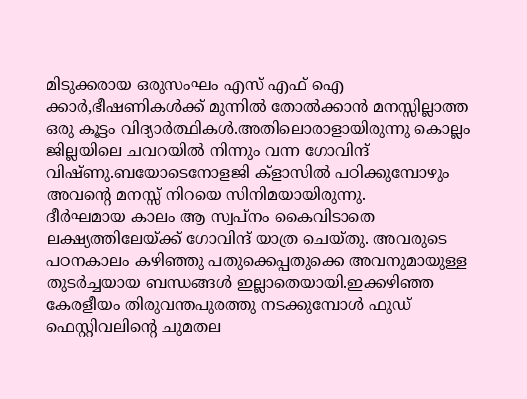മിടുക്കരായ ഒരുസംഘം എസ് എഫ് ഐ ക്കാർ,ഭീഷണികൾക്ക് മുന്നിൽ തോൽക്കാൻ മനസ്സില്ലാത്ത ഒരു കൂട്ടം വിദ്യാർത്ഥികൾ.അതിലൊരാളായിരുന്നു കൊല്ലം ജില്ലയിലെ ചവറയിൽ നിന്നും വന്ന ഗോവിന്ദ് വിഷ്ണു.ബയോടെനോളജി ക്ളാസിൽ പഠിക്കുമ്പോഴും അവന്റെ മനസ്സ് നിറയെ സിനിമയായിരുന്നു.
ദീർഘമായ കാലം ആ സ്വപ്നം കൈവിടാതെ ലക്ഷ്യത്തിലേയ്ക്ക് ഗോവിന്ദ് യാത്ര ചെയ്തു. അവരുടെ പഠനകാലം കഴിഞ്ഞു പതുക്കെപ്പതുക്കെ അവനുമായുള്ള തുടർച്ചയായ ബന്ധങ്ങൾ ഇല്ലാതെയായി.ഇക്കഴിഞ്ഞ കേരളീയം തിരുവന്തപുരത്തു നടക്കുമ്പോൾ ഫുഡ് ഫെസ്റ്റിവലിന്റെ ചുമതല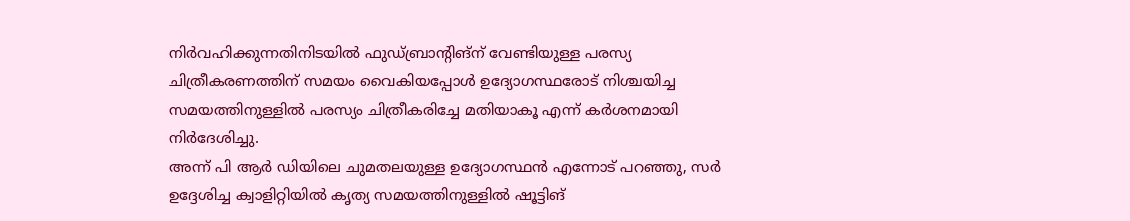നിർവഹിക്കുന്നതിനിടയിൽ ഫുഡ്ബ്രാന്റിങ്ന് വേണ്ടിയുള്ള പരസ്യ ചിത്രീകരണത്തിന് സമയം വൈകിയപ്പോൾ ഉദ്യോഗസ്ഥരോട് നിശ്ചയിച്ച സമയത്തിനുള്ളിൽ പരസ്യം ചിത്രീകരിച്ചേ മതിയാകൂ എന്ന് കർശനമായി നിർദേശിച്ചു.
അന്ന് പി ആർ ഡിയിലെ ചുമതലയുള്ള ഉദ്യോഗസ്ഥൻ എന്നോട് പറഞ്ഞു, സർ ഉദ്ദേശിച്ച ക്വാളിറ്റിയിൽ കൃത്യ സമയത്തിനുള്ളിൽ ഷൂട്ടിങ്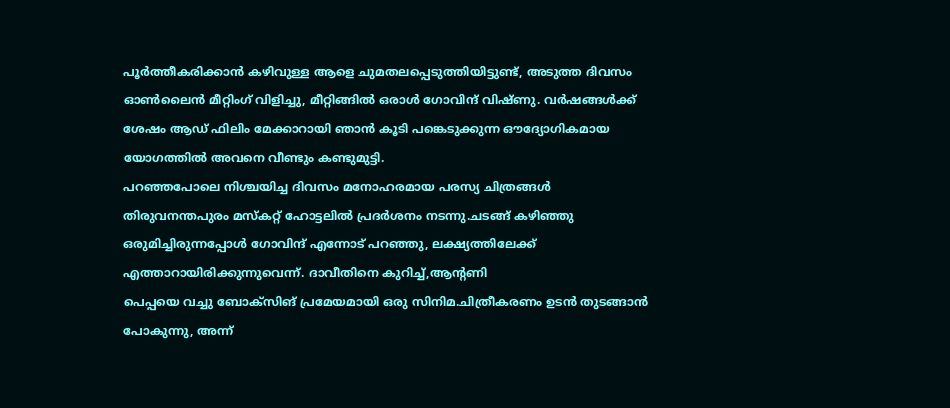പൂർത്തീകരിക്കാൻ കഴിവുള്ള ആളെ ചുമതലപ്പെടുത്തിയിട്ടുണ്ട്, അടുത്ത ദിവസം ഓൺലൈൻ മീറ്റിംഗ് വിളിച്ചു, മീറ്റിങ്ങിൽ ഒരാൾ ഗോവിന്ദ് വിഷ്ണു. വർഷങ്ങൾക്ക് ശേഷം ആഡ് ഫിലിം മേക്കാറായി ഞാൻ കൂടി പങ്കെടുക്കുന്ന ഔദ്യോഗികമായ യോഗത്തിൽ അവനെ വീണ്ടും കണ്ടുമുട്ടി.
പറഞ്ഞപോലെ നിശ്ചയിച്ച ദിവസം മനോഹരമായ പരസ്യ ചിത്രങ്ങൾ തിരുവനന്തപുരം മസ്കറ്റ് ഹോട്ടലിൽ പ്രദർശനം നടന്നു.ചടങ്ങ് കഴിഞ്ഞു ഒരുമിച്ചിരുന്നപ്പോൾ ഗോവിന്ദ് എന്നോട് പറഞ്ഞു, ലക്ഷ്യത്തിലേക്ക് എത്താറായിരിക്കുന്നുവെന്ന്. ദാവീതിനെ കുറിച്ച്,ആന്റണി
പെപ്പയെ വച്ചു ബോക്സിങ് പ്രമേയമായി ഒരു സിനിമ.ചിത്രീകരണം ഉടൻ തുടങ്ങാൻ പോകുന്നു, അന്ന്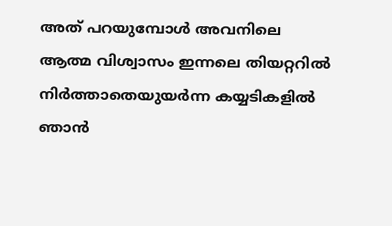അത് പറയുമ്പോൾ അവനിലെ ആത്മ വിശ്വാസം ഇന്നലെ തിയറ്ററിൽ നിർത്താതെയുയർന്ന കയ്യടികളിൽ ഞാൻ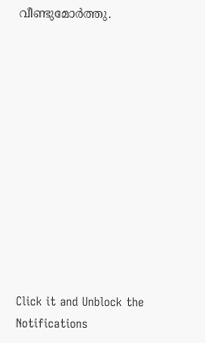വീണ്ടുമോർത്തു.












Click it and Unblock the Notifications